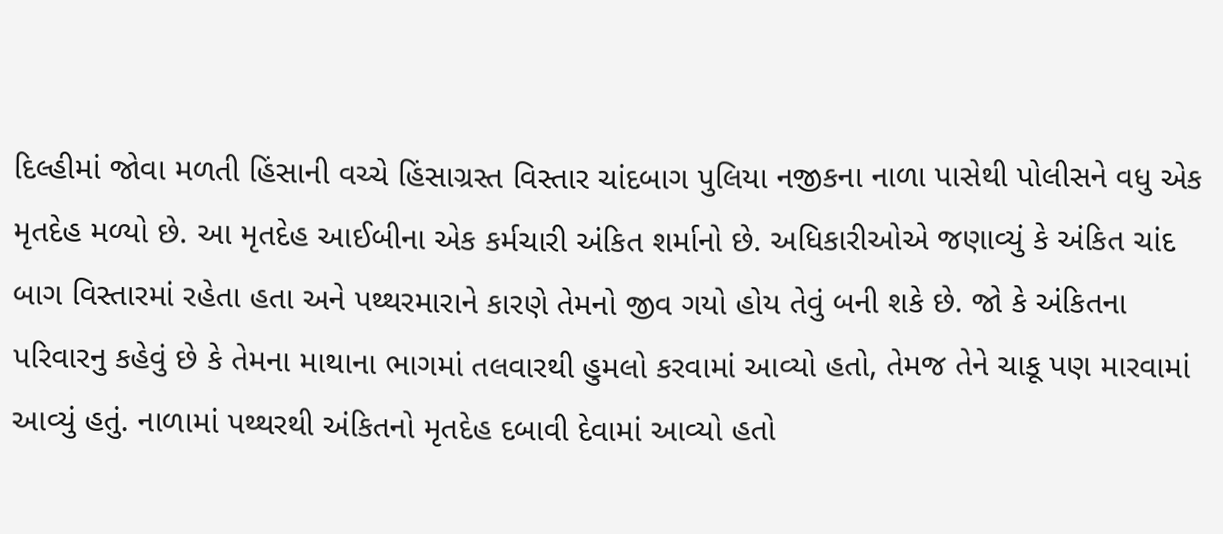દિલ્હીમાં જોવા મળતી હિંસાની વચ્ચે હિંસાગ્રસ્ત વિસ્તાર ચાંદબાગ પુલિયા નજીકના નાળા પાસેથી પોલીસને વધુ એક મૃતદેહ મળ્યો છે. આ મૃતદેહ આઈબીના એક કર્મચારી અંકિત શર્માનો છે. અધિકારીઓએ જણાવ્યું કે અંકિત ચાંદ બાગ વિસ્તારમાં રહેતા હતા અને પથ્થરમારાને કારણે તેમનો જીવ ગયો હોય તેવું બની શકે છે. જો કે અંકિતના પરિવારનુ કહેવું છે કે તેમના માથાના ભાગમાં તલવારથી હુમલો કરવામાં આવ્યો હતો, તેમજ તેને ચાકૂ પણ મારવામાં આવ્યું હતું. નાળામાં પથ્થરથી અંકિતનો મૃતદેહ દબાવી દેવામાં આવ્યો હતો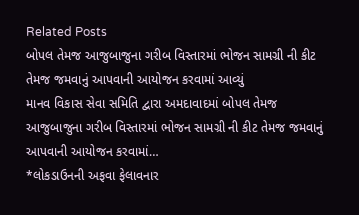Related Posts
બોપલ તેમજ આજુબાજુના ગરીબ વિસ્તારમાં ભોજન સામગ્રી ની કીટ તેમજ જમવાનું આપવાની આયોજન કરવામાં આવ્યું
માનવ વિકાસ સેવા સમિતિ દ્વારા અમદાવાદમાં બોપલ તેમજ આજુબાજુના ગરીબ વિસ્તારમાં ભોજન સામગ્રી ની કીટ તેમજ જમવાનું આપવાની આયોજન કરવામાં…
*લોકડાઉનની અફવા ફેલાવનાર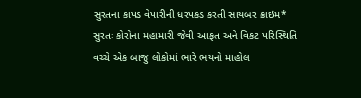સુરતના કાપડ વેપારીની ધરપકડ કરતી સાયબર ક્રાઇમ*
સુરતઃ કોરોના મહામારી જેવી આફત અને વિકટ પરિસ્થિતિ વચ્ચે એક બાજુ લોકોમાં ભારે ભયનો માહોલ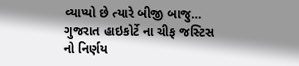વ્યાપ્યો છે ત્યારે બીજી બાજુ…
ગુજરાત હાઇકોર્ટે ના ચીફ જસ્ટિસ નો નિર્ણય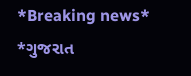*Breaking news* *ગુજરાત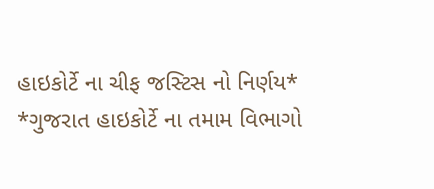હાઇકોર્ટે ના ચીફ જસ્ટિસ નો નિર્ણય* *ગુજરાત હાઇકોર્ટે ના તમામ વિભાગો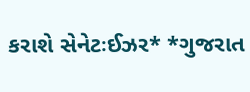કરાશે સેનેટઃઈઝર* *ગુજરાત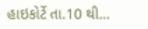હાઇકોર્ટે તા.10 થી…